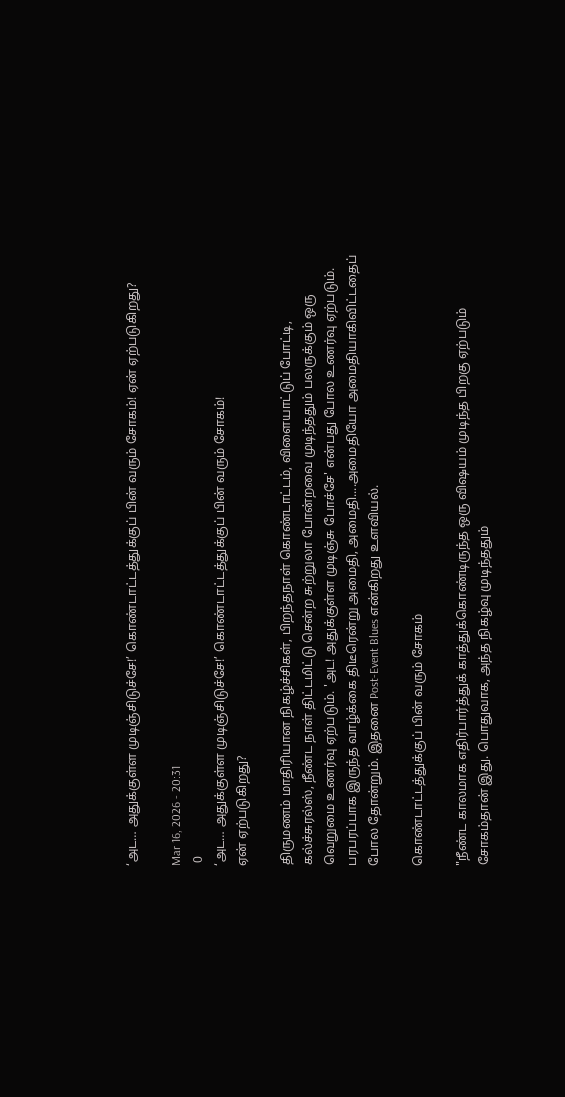‘அட… அதுக்குள்ள முடிஞ்சிடுச்சே!’ கொண்டாட்டத்துக்குப் பின் வரும் சோகம்! ஏன் ஏற்படுகிறது?

Mar 16, 2026 - 20:31
 0
‘அட… அதுக்குள்ள முடிஞ்சிடுச்சே!’ கொண்டாட்டத்துக்குப் பின் வரும் சோகம்!
ஏன் ஏற்படுகிறது?

திருமணம் மாதிரியான நிகழ்ச்சிகள், பிறந்தநாள் கொண்டாட்டம், விளையாட்டுப் போட்டி, கல்ச்சுரல்ஸ், நீண்ட நாள் திட்டமிட்டு சென்ற சுற்றுலா போன்றவை முடிந்ததும் பலருக்கும் ஒரு வெறுமை உணர்வு ஏற்படும். 'அட! அதுக்குள்ள முடிஞ்சு போச்சே' என்பது போல உணர்வு ஏற்படும். பரபரப்பாக இருந்த வாழ்க்கை திடீரென்று அமைதி, அமைதி....அமைதியோ அமைதியாகிவிட்டதைப் போல தோன்றும். இதனை Post-Event Blues என்கிறது உளவியல்.

கொண்டாட்டத்துக்குப் பின் வரும் சோகம்

"நீண்ட காலமாக எதிர்பார்த்துக் காத்துக்கொண்டிருந்த ஒரு விஷயம் முடிந்த பிறகு ஏற்படும் சோகம்தான் இது. பொதுவாக, அந்த நிகழ்வு முடிந்ததும்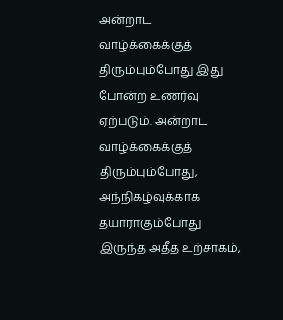அன்றாட வாழ்க்கைக்குத் திரும்பும்போது இது போன்ற உணர்வு ஏற்படும். அன்றாட வாழ்க்கைக்குத் திரும்பும்போது, அந்நிகழ்வுக்காக தயாராகும்போது இருந்த அதீத உற்சாகம்,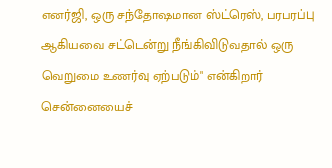எனர்ஜி, ஒரு சந்தோஷமான ஸ்ட்ரெஸ், பரபரப்பு ஆகியவை சட்டென்று நீங்கிவிடுவதால் ஒரு வெறுமை உணர்வு ஏற்படும்" என்கிறார் சென்னையைச்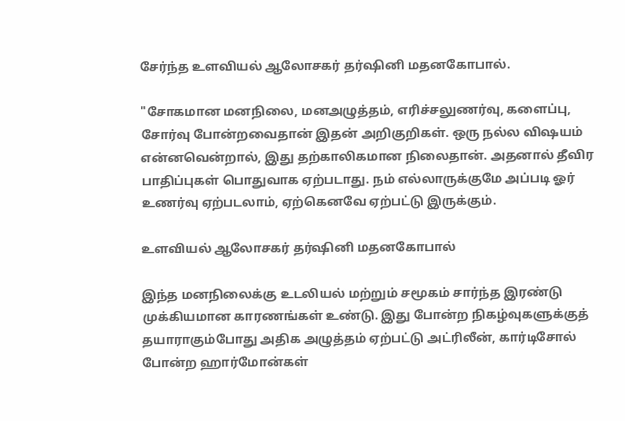சேர்ந்த உளவியல் ஆலோசகர் தர்ஷினி மதனகோபால்.

"சோகமான மனநிலை, மனஅழுத்தம், எரிச்சலுணர்வு, களைப்பு, சோர்வு போன்றவைதான் இதன் அறிகுறிகள். ஒரு நல்ல விஷயம் என்னவென்றால், இது தற்காலிகமான நிலைதான். அதனால் தீவிர பாதிப்புகள் பொதுவாக ஏற்படாது. நம் எல்லாருக்குமே அப்படி ஓர் உணர்வு ஏற்படலாம், ஏற்கெனவே ஏற்பட்டு இருக்கும்.

உளவியல் ஆலோசகர் தர்ஷினி மதனகோபால்

இந்த மனநிலைக்கு உடலியல் மற்றும் சமூகம் சார்ந்த இரண்டு முக்கியமான காரணங்கள் உண்டு. இது போன்ற நிகழ்வுகளுக்குத் தயாராகும்போது அதிக அழுத்தம் ஏற்பட்டு அட்ரிலீன், கார்டிசோல் போன்ற ஹார்மோன்கள்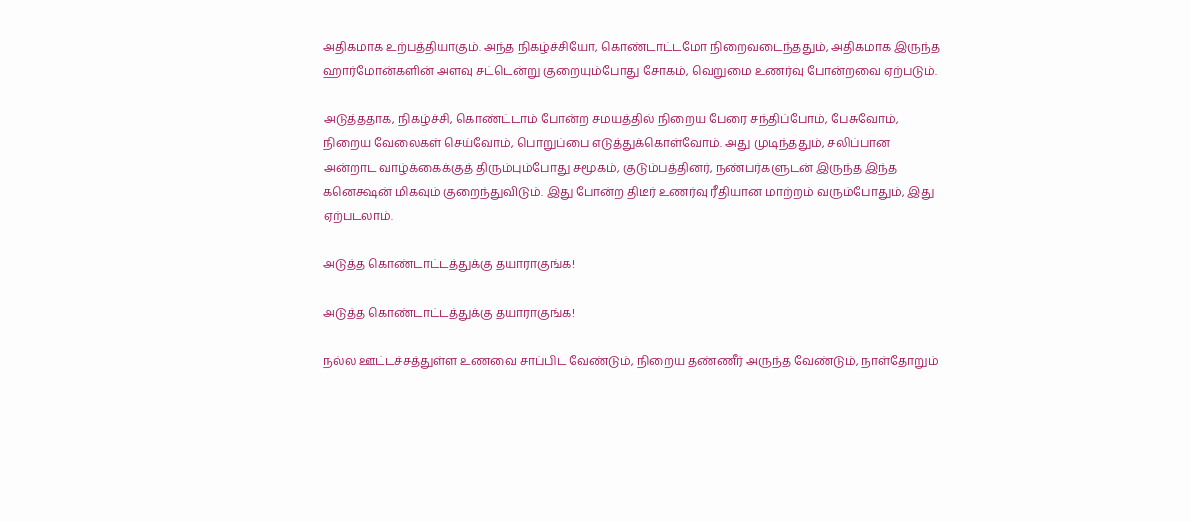அதிகமாக உற்பத்தியாகும். அந்த நிகழ்ச்சியோ, கொண்டாட்டமோ நிறைவடைந்ததும், அதிகமாக இருந்த ஹார்மோன்களின் அளவு சட்டென்று குறையும்போது சோகம், வெறுமை உணர்வு போன்றவை ஏற்படும்.

அடுத்ததாக, நிகழ்ச்சி, கொண்ட்டாம் போன்ற சமயத்தில் நிறைய பேரை சந்திப்போம், பேசுவோம், நிறைய வேலைகள் செய்வோம், பொறுப்பை எடுத்துக்கொள்வோம். அது முடிந்ததும், சலிப்பான அன்றாட வாழ்க்கைக்குத் திரும்பும்போது சமூகம், குடும்பத்தினர், நண்பர்களுடன் இருந்த இந்த கனெக்ஷன் மிகவும் குறைந்துவிடும். இது போன்ற திடீர் உணர்வு ரீதியான மாற்றம் வரும்போதும், இது ஏற்படலாம்.

அடுத்த கொண்டாட்டத்துக்கு தயாராகுங்க!

அடுத்த கொண்டாட்டத்துக்கு தயாராகுங்க!

நல்ல ஊட்டச்சத்துள்ள உணவை சாப்பிட வேண்டும், நிறைய தண்ணீர் அருந்த வேண்டும், நாள்தோறும்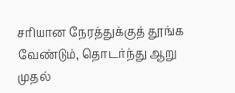சரியான நேரத்துக்குத் தூங்க வேண்டும், தொடர்ந்து ஆறு முதல்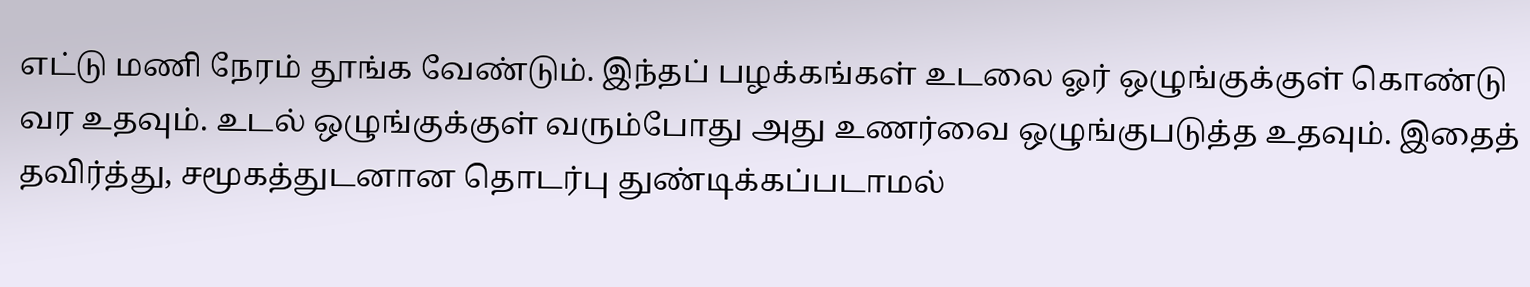எட்டு மணி நேரம் தூங்க வேண்டும். இந்தப் பழக்கங்கள் உடலை ஓர் ஒழுங்குக்குள் கொண்டு வர உதவும். உடல் ஒழுங்குக்குள் வரும்போது அது உணர்வை ஒழுங்குபடுத்த உதவும். இதைத் தவிர்த்து, சமூகத்துடனான தொடர்பு துண்டிக்கப்படாமல்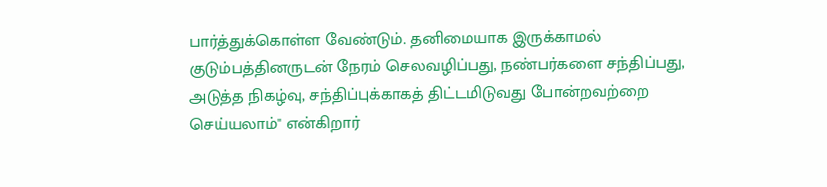பார்த்துக்கொள்ள வேண்டும். தனிமையாக இருக்காமல் குடும்பத்தினருடன் நேரம் செலவழிப்பது, நண்பர்களை சந்திப்பது, அடுத்த நிகழ்வு, சந்திப்புக்காகத் திட்டமிடுவது போன்றவற்றை செய்யலாம்" என்கிறார்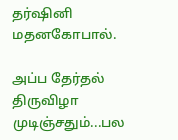தர்ஷினி மதனகோபால்.

அப்ப தேர்தல் திருவிழா முடிஞ்சதும்...பல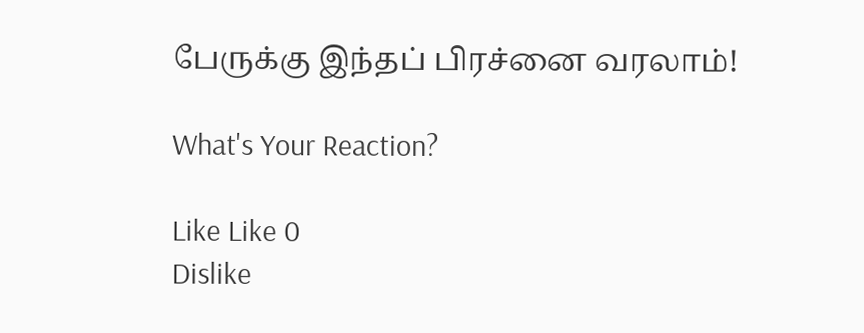பேருக்கு இந்தப் பிரச்னை வரலாம்!

What's Your Reaction?

Like Like 0
Dislike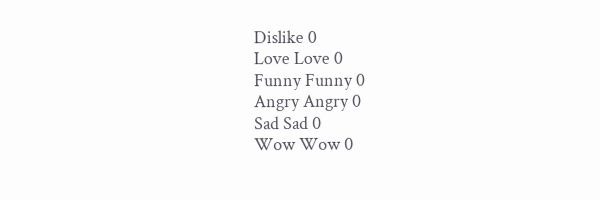Dislike 0
Love Love 0
Funny Funny 0
Angry Angry 0
Sad Sad 0
Wow Wow 0